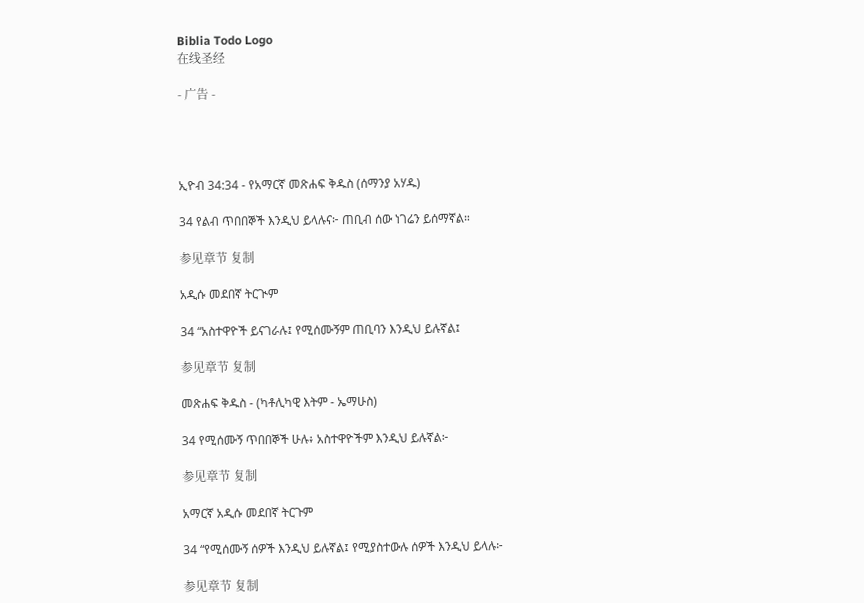Biblia Todo Logo
在线圣经

- 广告 -




ኢዮብ 34:34 - የአማርኛ መጽሐፍ ቅዱስ (ሰማንያ አሃዱ)

34 የልብ ጥበበኞች እንዲህ ይላሉና፦ ጠቢብ ሰው ነገሬን ይሰማኛል።

参见章节 复制

አዲሱ መደበኛ ትርጒም

34 “አስተዋዮች ይናገራሉ፤ የሚሰሙኝም ጠቢባን እንዲህ ይሉኛል፤

参见章节 复制

መጽሐፍ ቅዱስ - (ካቶሊካዊ እትም - ኤማሁስ)

34 የሚሰሙኝ ጥበበኞች ሁሉ፥ አስተዋዮችም እንዲህ ይሉኛል፦

参见章节 复制

አማርኛ አዲሱ መደበኛ ትርጉም

34 “የሚሰሙኝ ሰዎች እንዲህ ይሉኛል፤ የሚያስተውሉ ሰዎች እንዲህ ይላሉ፦

参见章节 复制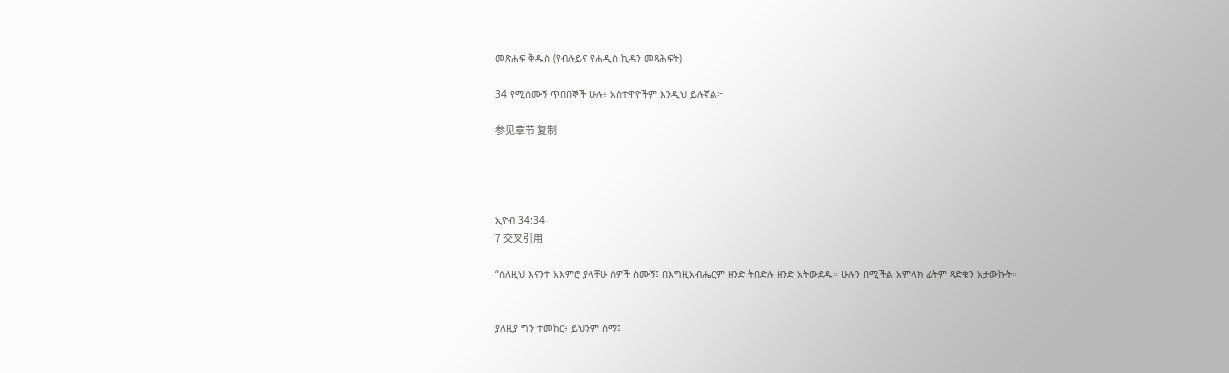መጽሐፍ ቅዱስ (የብሉይና የሐዲስ ኪዳን መጻሕፍት)

34 የሚሰሙኝ ጥበበኞች ሁሉ፥ አስተዋዮችም እንዲህ ይሉኛል፦

参见章节 复制




ኢዮብ 34:34
7 交叉引用

“ሰለዚህ እናንተ አእምሮ ያላቸሁ ሰዎች ስሙኝ፤ በእግዚአብሔርም ዘንድ ትበድሉ ዘንድ አትውደዱ። ሁሉን በሚችል አምላክ ፊትም ጻድቁን አታውኩት።


ያለዚያ ግን ተመከር፥ ይህንም ስማ፤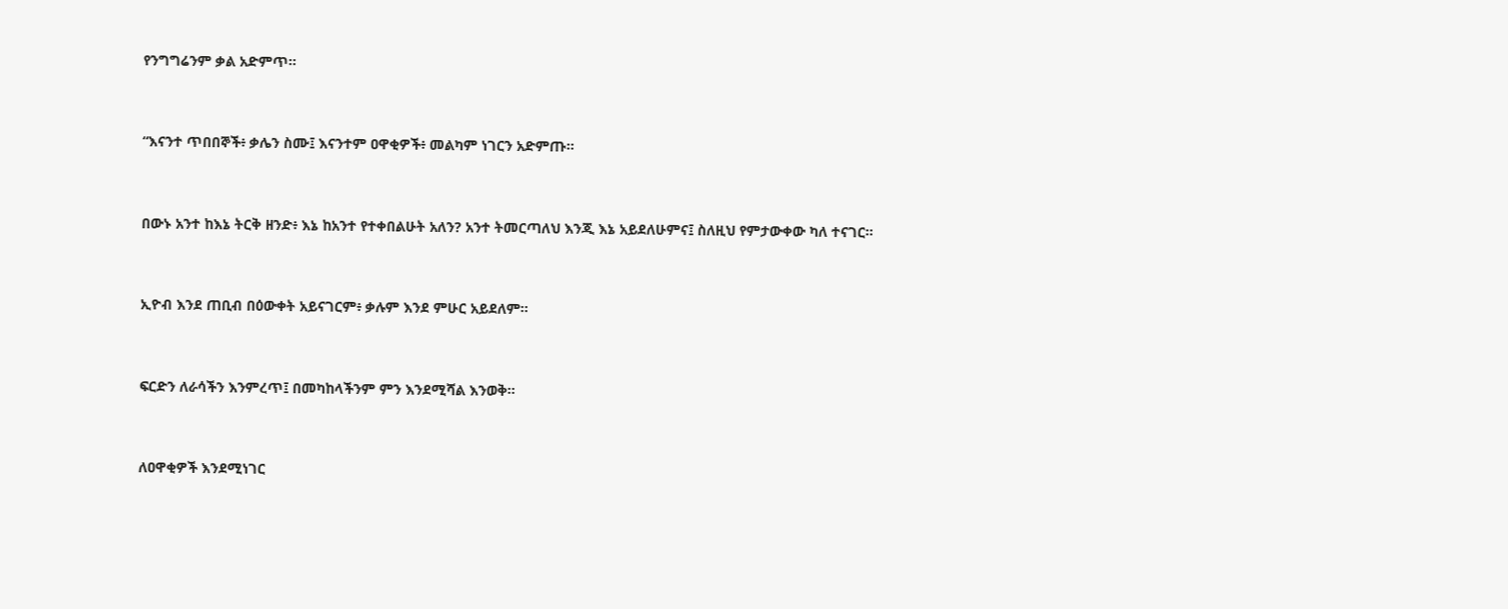የንግግሬንም ቃል አድምጥ።


“እናንተ ጥበበኞች፥ ቃሌን ስሙ፤ እናንተም ዐዋቂዎች፥ መልካም ነገርን አድምጡ።


በውኑ አንተ ከእኔ ትርቅ ዘንድ፥ እኔ ከአንተ የተቀበልሁት አለን? አንተ ትመርጣለህ እንጂ እኔ አይደለሁምና፤ ስለዚህ የምታውቀው ካለ ተናገር።


ኢዮብ እንደ ጠቢብ በዕውቀት አይናገርም፥ ቃሉም እንደ ምሁር አይደለም።


ፍርድን ለራሳችን እንምረጥ፤ በመካከላችንም ምን እንደሚሻል እንወቅ።


ለዐዋቂዎች እንደሚነገር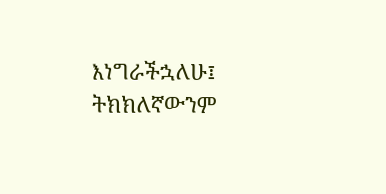እነግራችኋለሁ፤ ትክክለኛውንም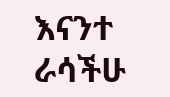እናንተ ራሳችሁ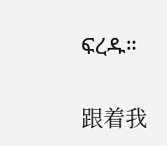ፍረዱ።


跟着我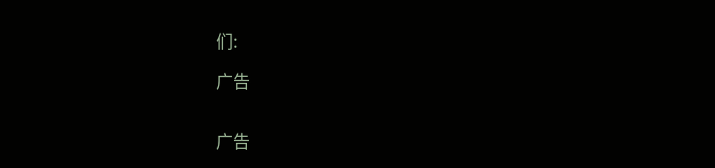们:

广告


广告